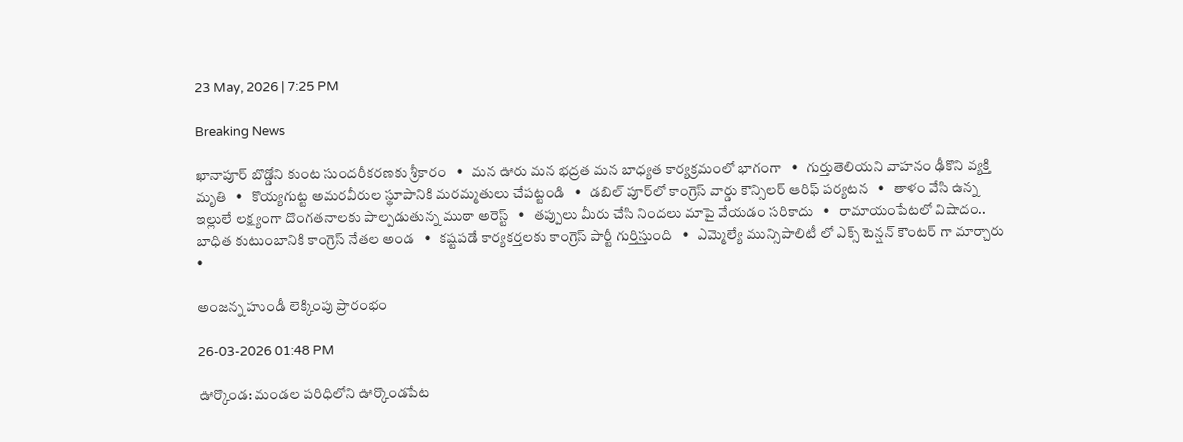23 May, 2026 | 7:25 PM

Breaking News

ఖానాపూర్ బొడ్డోని కుంట సుందరీకరణకు శ్రీకారం   •   మన ఊరు మన భద్రత మన బాధ్యత కార్యక్రమంలో భాగంగా   •   గుర్తుతెలియని వాహనం ఢీకొని వ్యక్తి మృతి   •   కొయ్యగుట్ట అమరవీరుల స్థూపానికి మరమ్మతులు చేపట్టండి   •   డబిల్ పూర్‌లో కాంగ్రెస్ వార్డు కౌన్సిలర్ ఆరిఫ్ పర్యటన   •   తాళం వేసి ఉన్న ఇల్లులే లక్ష్యంగా దొంగతనాలకు పాల్పడుతున్న ముఠా అరెస్ట్   •   తప్పులు మీరు చేసి నిందలు మాపై వేయడం సరికాదు   •   రామాయంపేటలో విషాదం.. బాధిత కుటుంబానికి కాంగ్రెస్ నేతల అండ   •   కష్టపడే కార్యకర్తలకు కాంగ్రెస్ పార్టీ గుర్తిస్తుంది   •   ఎమ్మెల్యే మున్సిపాలిటీ లో ఎక్స్ టెన్షన్ కౌంటర్ గా మార్చారు   •

అంజన్న హుండీ లెక్కింపు ప్రారంభం

26-03-2026 01:48 PM

ఊర్కొండ: మండల పరిధిలోని ఊర్కొండపేట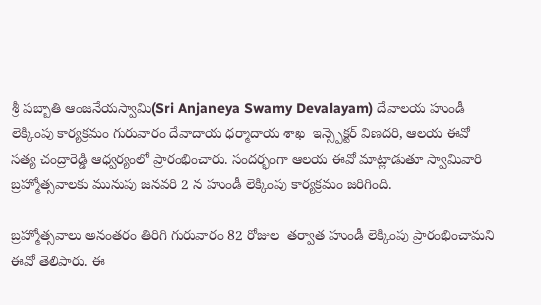శ్రీ పబ్బాతి ఆంజనేయస్వామి(Sri Anjaneya Swamy Devalayam) దేవాలయ హుండీ లెక్కింపు కార్యక్రమం గురువారం దేవాదాయ ధర్మాదాయ శాఖ  ఇన్స్పెక్టర్ విణదరి, ఆలయ ఈవో సత్య చంద్రారెడ్డి ఆధ్వర్యంలో ప్రారంభించారు. సందర్భంగా ఆలయ ఈవో మాట్లాడుతూ స్వామివారి బ్రహ్మోత్సవాలకు మునుపు జనవరి 2 న హుండీ లెక్కింపు కార్యక్రమం జరిగింది.

బ్రహ్మోత్సవాలు అనంతరం తిరిగి గురువారం 82 రోజుల  తర్వాత హుండీ లెక్కింపు ప్రారంభించామని ఈవో తెలిపారు. ఈ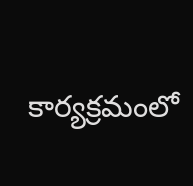కార్యక్రమంలో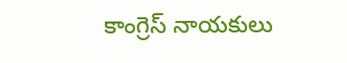కాంగ్రెస్ నాయకులు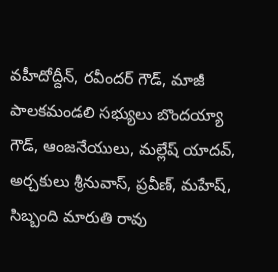వహీదోద్దీన్, రవీందర్ గౌడ్, మాజీ పాలకమండలి సభ్యులు బొందయ్యా గౌడ్, ఆంజనేయులు, మల్లేష్ యాదవ్, అర్చకులు శ్రీనువాస్, ప్రవీణ్, మహేష్, సిబ్బంది మారుతి రావు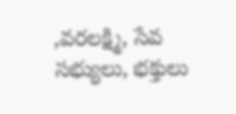,వరలక్ష్మి, సేవ సభ్యులు, భక్తులు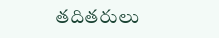తదితరులు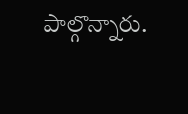పాల్గొన్నారు.